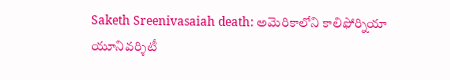Saketh Sreenivasaiah death: అమెరికాలోని కాలిఫోర్నియా యూనివర్శిటీ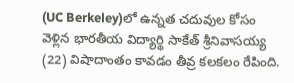(UC Berkeley)లో ఉన్నత చదువుల కోసం వెళ్లిన భారతీయ విద్యార్థి సాకేత్ శ్రీనివాసయ్య (22) విషాదాంతం కావడం తీవ్ర కలకలం రేపింది.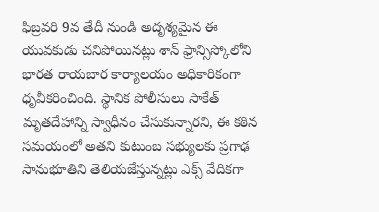ఫిబ్రవరి 9వ తేదీ నుండి అదృశ్యమైన ఈ యువకుడు చనిపోయినట్లు శాన్ ఫ్రాన్సిస్కోలోని భారత రాయబార కార్యాలయం అధికారికంగా ధృవీకరించింది. స్థానిక పోలీసులు సాకేత్ మృతదేహాన్ని స్వాధీనం చేసుకున్నారని, ఈ కఠిన సమయంలో అతని కుటుంబ సభ్యులకు ప్రగాఢ సానుభూతిని తెలియజేస్తున్నట్లు ఎక్స్ వేదికగా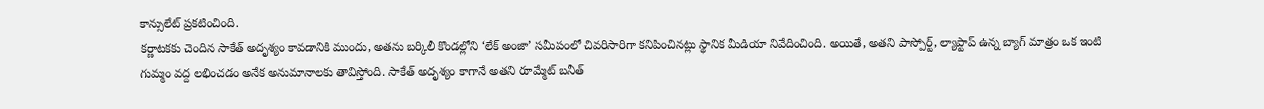కాన్సులేట్ ప్రకటించింది.
కర్ణాటకకు చెందిన సాకేత్ అదృశ్యం కావడానికి ముందు, అతను బర్కిలీ కొండల్లోని ‘లేక్ అంజా’ సమీపంలో చివరిసారిగా కనిపించినట్లు స్థానిక మీడియా నివేదించింది. అయితే, అతని పాస్పోర్ట్, ల్యాప్టాప్ ఉన్న బ్యాగ్ మాత్రం ఒక ఇంటి గుమ్మం వద్ద లభించడం అనేక అనుమానాలకు తావిస్తోంది. సాకేత్ అదృశ్యం కాగానే అతని రూమ్మేట్ బనీత్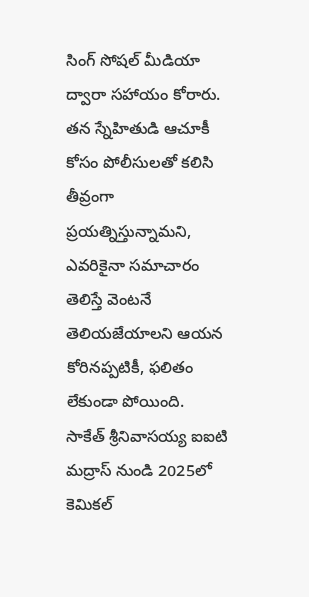సింగ్ సోషల్ మీడియా ద్వారా సహాయం కోరారు. తన స్నేహితుడి ఆచూకీ కోసం పోలీసులతో కలిసి తీవ్రంగా ప్రయత్నిస్తున్నామని, ఎవరికైనా సమాచారం తెలిస్తే వెంటనే తెలియజేయాలని ఆయన కోరినప్పటికీ, ఫలితం లేకుండా పోయింది.
సాకేత్ శ్రీనివాసయ్య ఐఐటి మద్రాస్ నుండి 2025లో కెమికల్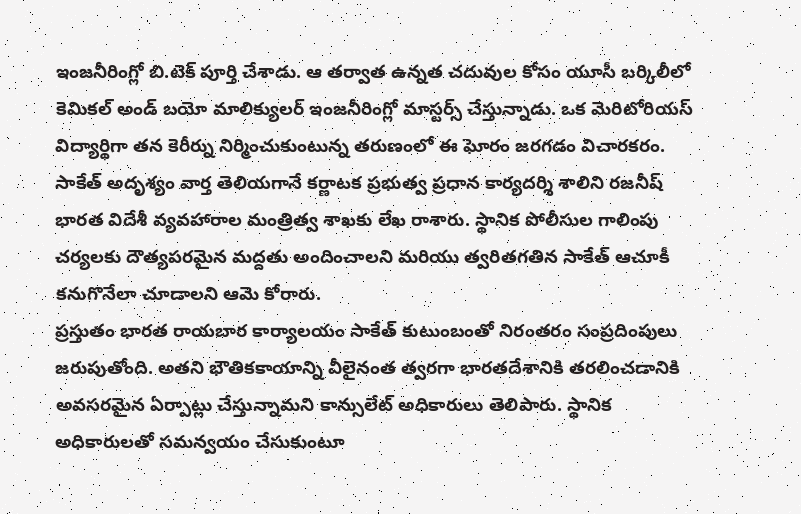ఇంజనీరింగ్లో బి.టెక్ పూర్తి చేశాడు. ఆ తర్వాత ఉన్నత చదువుల కోసం యూసీ బర్కిలీలో కెమికల్ అండ్ బయో మాలిక్యులర్ ఇంజనీరింగ్లో మాస్టర్స్ చేస్తున్నాడు. ఒక మెరిటోరియస్ విద్యార్థిగా తన కెరీర్ను నిర్మించుకుంటున్న తరుణంలో ఈ ఘోరం జరగడం విచారకరం. సాకేత్ అదృశ్యం వార్త తెలియగానే కర్ణాటక ప్రభుత్వ ప్రధాన కార్యదర్శి శాలిని రజనీష్ భారత విదేశీ వ్యవహారాల మంత్రిత్వ శాఖకు లేఖ రాశారు. స్థానిక పోలీసుల గాలింపు చర్యలకు దౌత్యపరమైన మద్దతు అందించాలని మరియు త్వరితగతిన సాకేత్ ఆచూకీ కనుగొనేలా చూడాలని ఆమె కోరారు.
ప్రస్తుతం భారత రాయబార కార్యాలయం సాకేత్ కుటుంబంతో నిరంతరం సంప్రదింపులు జరుపుతోంది. అతని భౌతికకాయాన్ని వీలైనంత త్వరగా భారతదేశానికి తరలించడానికి అవసరమైన ఏర్పాట్లు చేస్తున్నామని కాన్సులేట్ అధికారులు తెలిపారు. స్థానిక అధికారులతో సమన్వయం చేసుకుంటూ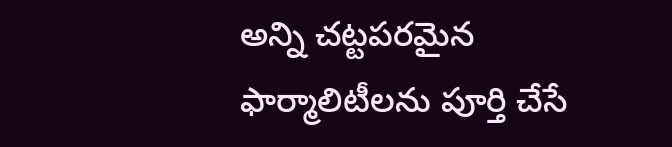అన్ని చట్టపరమైన ఫార్మాలిటీలను పూర్తి చేసే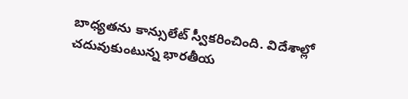బాధ్యతను కాన్సులేట్ స్వీకరించింది. విదేశాల్లో చదువుకుంటున్న భారతీయ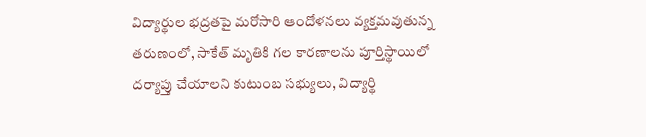విద్యార్థుల భద్రతపై మరోసారి ఆందోళనలు వ్యక్తమవుతున్న తరుణంలో, సాకేత్ మృతికి గల కారణాలను పూర్తిస్థాయిలో దర్యాప్తు చేయాలని కుటుంబ సభ్యులు, విద్యార్థి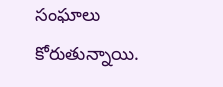సంఘాలు కోరుతున్నాయి.